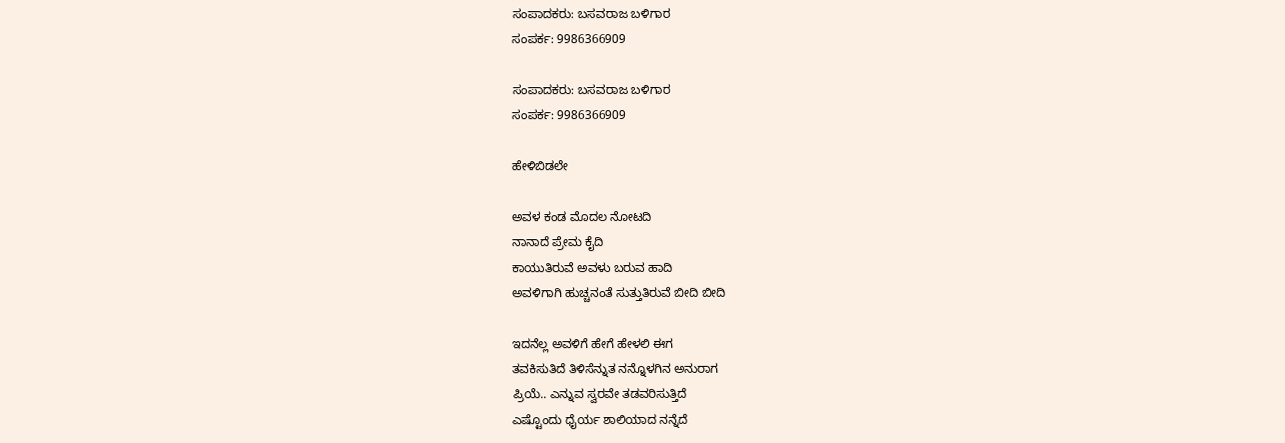ಸಂಪಾದಕರು: ಬಸವರಾಜ ಬಳಿಗಾರ
ಸಂಪರ್ಕ: 9986366909

ಸಂಪಾದಕರು: ಬಸವರಾಜ ಬಳಿಗಾರ
ಸಂಪರ್ಕ: 9986366909

ಹೇಳಿಬಿಡಲೇ

ಅವಳ ಕಂಡ ಮೊದಲ ನೋಟದಿ
ನಾನಾದೆ ಪ್ರೇಮ ಕೈದಿ
ಕಾಯುತಿರುವೆ ಅವಳು ಬರುವ ಹಾದಿ
ಅವಳಿಗಾಗಿ ಹುಚ್ಚನಂತೆ ಸುತ್ತುತಿರುವೆ ಬೀದಿ ಬೀದಿ

ಇದನೆಲ್ಲ ಅವಳಿಗೆ ಹೇಗೆ ಹೇಳಲಿ ಈಗ
ತವಕಿಸುತಿದೆ ತಿಳಿಸೆನ್ನುತ ನನ್ನೊಳಗಿನ ಅನುರಾಗ
ಪ್ರಿಯೆ.. ಎನ್ನುವ ಸ್ವರವೇ ತಡವರಿಸುತ್ತಿದೆ
ಎಷ್ಟೊಂದು ಧೈರ್ಯ ಶಾಲಿಯಾದ ನನ್ನೆದೆ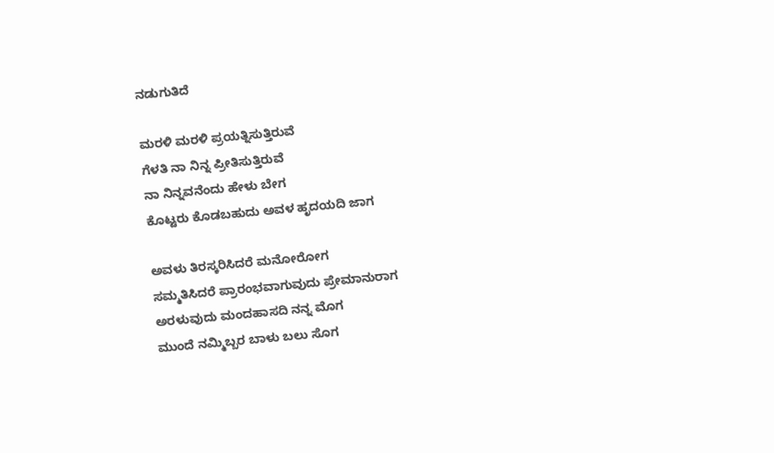ನಡುಗುತಿದೆ

ಮರಳಿ ಮರಳಿ ಪ್ರಯತ್ನಿಸುತ್ತಿರುವೆ
ಗೆಳತಿ ನಾ ನಿನ್ನ ಪ್ರೀತಿಸುತ್ತಿರುವೆ
ನಾ ನಿನ್ನವನೆಂದು ಹೇಳು ಬೇಗ
ಕೊಟ್ಟರು ಕೊಡಬಹುದು ಅವಳ ಹೃದಯದಿ ಜಾಗ

ಅವಳು ತಿರಸ್ಕರಿಸಿದರೆ ಮನೋರೋಗ
ಸಮ್ಮತಿಸಿದರೆ ಪ್ರಾರಂಭವಾಗುವುದು ಪ್ರೇಮಾನುರಾಗ
ಅರಳುವುದು ಮಂದಹಾಸದಿ ನನ್ನ ಮೊಗ
ಮುಂದೆ ನಮ್ಮಿಬ್ಬರ ಬಾಳು ಬಲು ಸೊಗ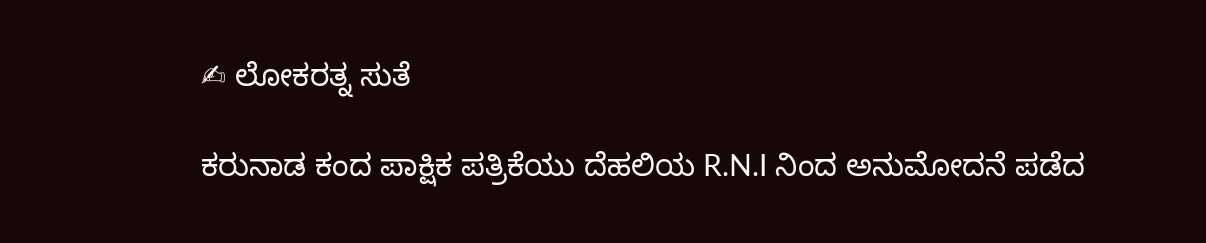✍ ಲೋಕರತ್ನ ಸುತೆ

ಕರುನಾಡ ಕಂದ ಪಾಕ್ಷಿಕ ಪತ್ರಿಕೆಯು ದೆಹಲಿಯ R.N.I ನಿಂದ ಅನುಮೋದನೆ ಪಡೆದ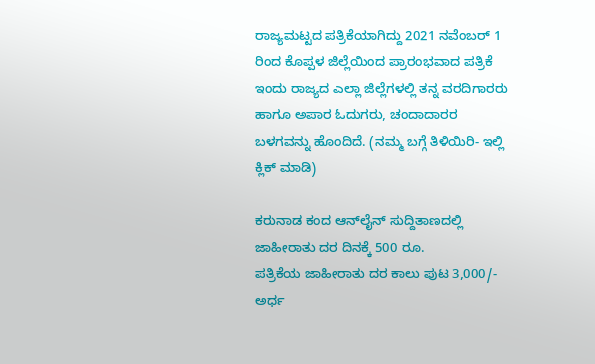ರಾಜ್ಯಮಟ್ಟದ ಪತ್ರಿಕೆಯಾಗಿದ್ದು 2021 ನವೆಂಬರ್ 1 ರಿಂದ ಕೊಪ್ಪಳ ಜಿಲ್ಲೆಯಿಂದ ಪ್ರಾರಂಭವಾದ ಪತ್ರಿಕೆ ಇಂದು ರಾಜ್ಯದ ಎಲ್ಲಾ ಜಿಲ್ಲೆಗಳಲ್ಲಿ ತನ್ನ ವರದಿಗಾರರು ಹಾಗೂ ಅಪಾರ ಓದುಗರು, ಚಂದಾದಾರರ ಬಳಗವನ್ನು ಹೊಂದಿದೆ. (ನಮ್ಮ ಬಗ್ಗೆ ತಿಳಿಯಿರಿ- ಇಲ್ಲಿ ಕ್ಲಿಕ್‌ ಮಾಡಿ)

ಕರುನಾಡ ಕಂದ ಆನ್‌ಲೈನ್‌ ಸುದ್ದಿತಾಣದಲ್ಲಿ ಜಾಹೀರಾತು ದರ ದಿನಕ್ಕೆ 500 ರೂ.
ಪತ್ರಿಕೆಯ ಜಾಹೀರಾತು ದರ ಕಾಲು ಪುಟ 3,000/-
ಅರ್ಧ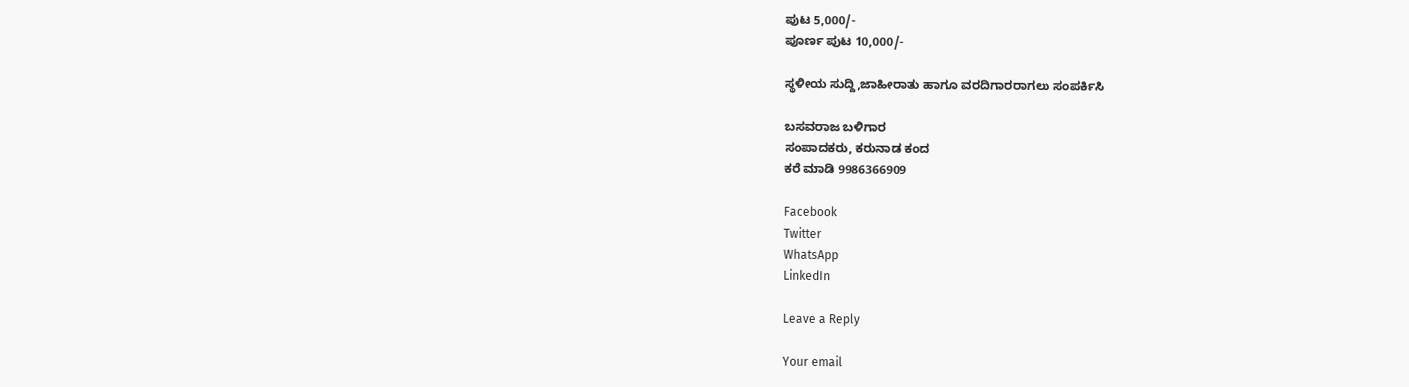ಪುಟ 5,000/-
ಪೂರ್ಣ ಪುಟ 10,000/-

ಸ್ಥಳೀಯ ಸುದ್ದಿ,ಜಾಹೀರಾತು ಹಾಗೂ ವರದಿಗಾರರಾಗಲು ಸಂಪರ್ಕಿಸಿ

ಬಸವರಾಜ ಬಳಿಗಾರ
ಸಂಪಾದಕರು, ಕರುನಾಡ ಕಂದ
ಕರೆ ಮಾಡಿ 9986366909

Facebook
Twitter
WhatsApp
LinkedIn

Leave a Reply

Your email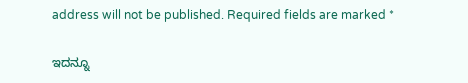address will not be published. Required fields are marked *

ಇದನ್ನೂ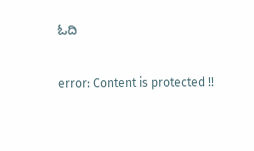ಓದಿ

error: Content is protected !!